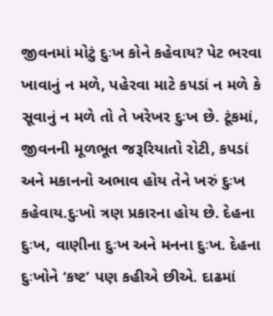જીવનમાં મોટું દુઃખ કોને કહેવાય? પેટ ભરવા ખાવાનું ન મળે, પહેરવા માટે કપડાં ન મળે કે સૂવાનું ન મળે તો તે ખરેખર દુઃખ છે. ટૂંકમાં, જીવનની મૂળભૂત જરૂરિયાતો રોટી, કપડાં અને મકાનનો અભાવ હોય તેને ખરું દુઃખ કહેવાય.દુઃખો ત્રણ પ્રકારના હોય છે. દેહના દુઃખ, વાણીના દુઃખ અને મનના દુઃખ. દેહના દુઃખોને ‘કષ્ટ’ પણ કહીએ છીએ. દાઢમાં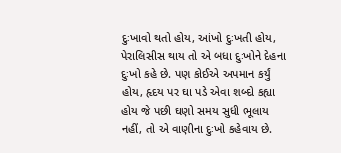દુઃખાવો થતો હોય, આંખો દુઃખતી હોય, પેરાલિસીસ થાય તો એ બધા દુઃખોને દેહના દુઃખો કહે છે. પણ કોઈએ અપમાન કર્યું હોય, હૃદય પર ઘા પડે એવા શબ્દો કહ્યા હોય જે પછી ઘણો સમય સુધી ભૂલાય નહીં, તો એ વાણીના દુઃખો કહેવાય છે.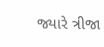જ્યારે ત્રીજા